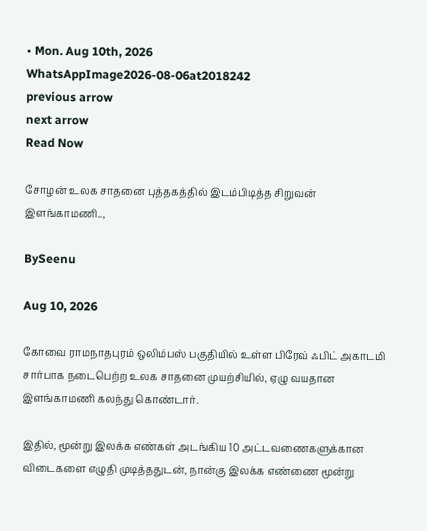• Mon. Aug 10th, 2026
WhatsAppImage2026-08-06at2018242
previous arrow
next arrow
Read Now

சோழன் உலக சாதனை புத்தகத்தில் இடம்பிடித்த சிறுவன் இளங்காமணி..,

BySeenu

Aug 10, 2026

கோவை ராமநாதபுரம் ஒலிம்பஸ் பகுதியில் உள்ள பிரேவ் ஃபிட் அகாடமி சார்பாக நடைபெற்ற உலக சாதனை முயற்சியில், ஏழு வயதான இளங்காமணி கலந்து கொண்டார்.

இதில், மூன்று இலக்க எண்கள் அடங்கிய 10 அட்டவணைகளுக்கான விடைகளை எழுதி முடித்ததுடன், நான்கு இலக்க எண்ணை மூன்று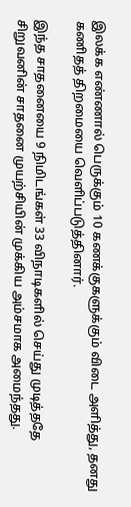இலக்க எண்ணால் பெருக்கும் 10 கணக்குகளுக்கும் விடை அளித்து, தனது கணிதத் திறமையை வெளிப்படுத்தினார்.

இந்த சாதனையை 9 நிமிடங்கள் 33 விநாடிகளில் செய்து முடித்ததே சிறுவனின் சாதனை முயற்சியின் முக்கிய அம்சமாக அமைந்தது.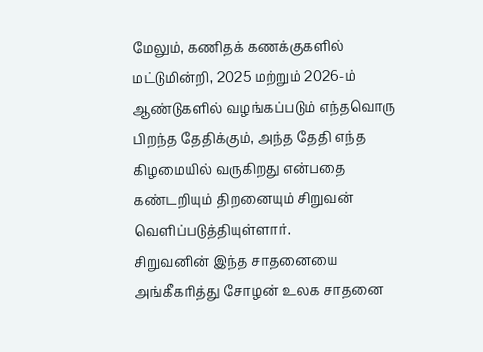மேலும், கணிதக் கணக்குகளில் மட்டுமின்றி, 2025 மற்றும் 2026-ம் ஆண்டுகளில் வழங்கப்படும் எந்தவொரு பிறந்த தேதிக்கும், அந்த தேதி எந்த கிழமையில் வருகிறது என்பதை கண்டறியும் திறனையும் சிறுவன் வெளிப்படுத்தியுள்ளார்.
சிறுவனின் இந்த சாதனையை அங்கீகரித்து சோழன் உலக சாதனை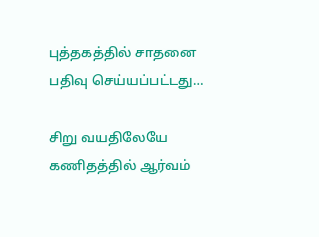புத்தகத்தில் சாதனை பதிவு செய்யப்பட்டது…

சிறு வயதிலேயே கணிதத்தில் ஆர்வம்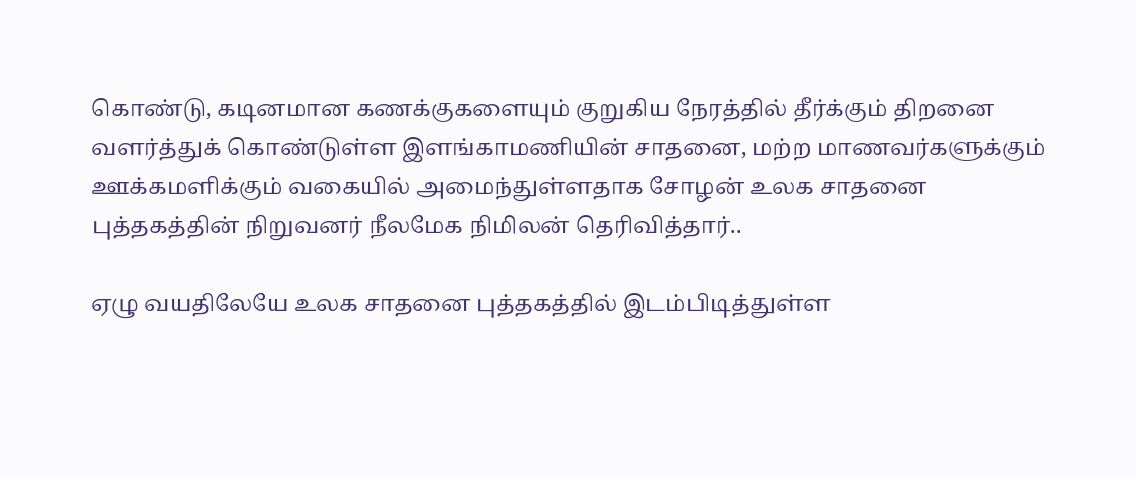கொண்டு, கடினமான கணக்குகளையும் குறுகிய நேரத்தில் தீர்க்கும் திறனை வளர்த்துக் கொண்டுள்ள இளங்காமணியின் சாதனை, மற்ற மாணவர்களுக்கும் ஊக்கமளிக்கும் வகையில் அமைந்துள்ளதாக சோழன் உலக சாதனை புத்தகத்தின் நிறுவனர் நீலமேக நிமிலன் தெரிவித்தார்..

ஏழு வயதிலேயே உலக சாதனை புத்தகத்தில் இடம்பிடித்துள்ள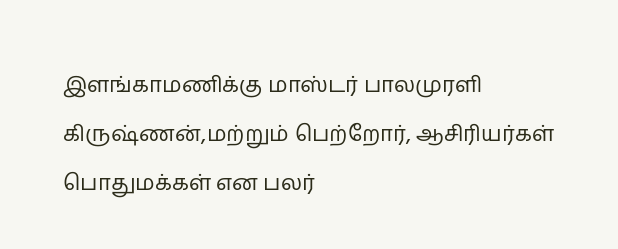இளங்காமணிக்கு மாஸ்டர் பாலமுரளி கிருஷ்ணன்,மற்றும் பெற்றோர், ஆசிரியர்கள் பொதுமக்கள் என பலர்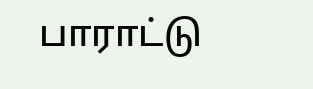பாராட்டு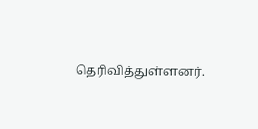தெரிவித்துள்ளனர்.